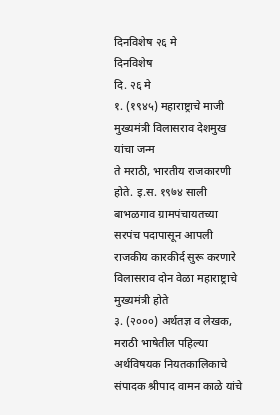दिनविशेष २६ मे
दिनविशेष
दि. २६ मे
१. (१९४५) महाराष्ट्राचे माजी मुख्यमंत्री विलासराव देशमुख यांचा जन्म
ते मराठी, भारतीय राजकारणी होते. इ.स. १९७४ साली बाभळगाव ग्रामपंचायतच्या सरपंच पदापासून आपली राजकीय कारकीर्द सुरू करणारे विलासराव दोन वेळा महाराष्ट्राचे मुख्यमंत्री होते
३. (२०००) अर्थतज्ञ व लेखक, मराठी भाषेतील पहिल्या अर्थविषयक नियतकालिकाचे संपादक श्रीपाद वामन काळे यांचे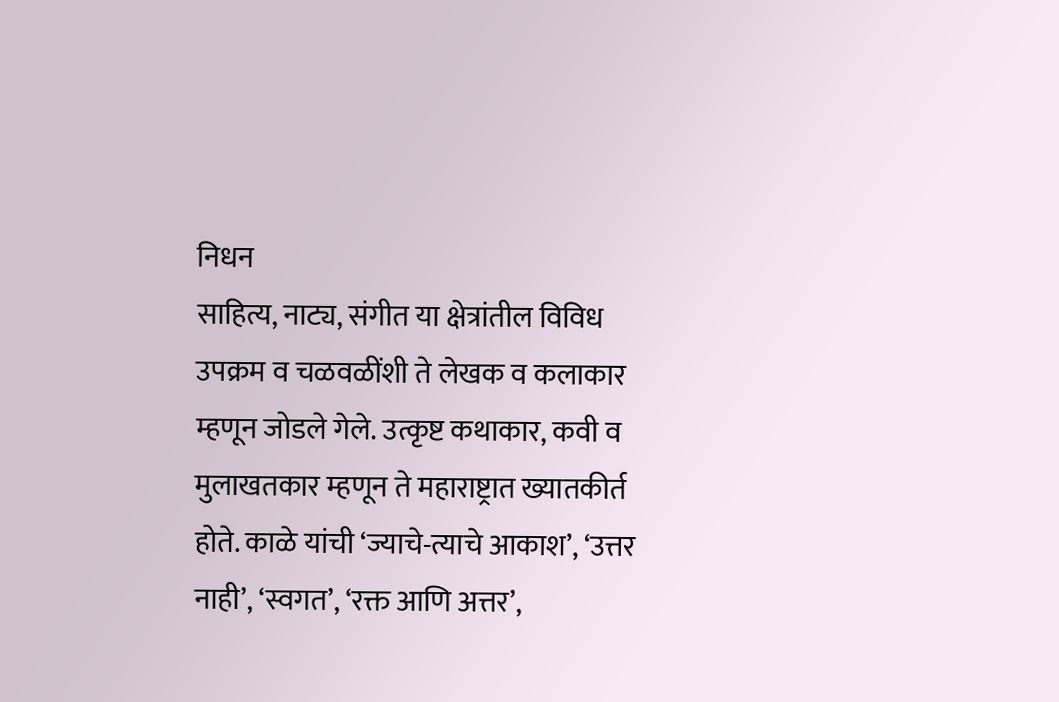निधन
साहित्य, नाट्य, संगीत या क्षेत्रांतील विविध उपक्रम व चळवळींशी ते लेखक व कलाकार म्हणून जोडले गेले. उत्कृष्ट कथाकार, कवी व मुलाखतकार म्हणून ते महाराष्ट्रात ख्यातकीर्त होते. काळे यांची ‘ज्याचे-त्याचे आकाश’, ‘उत्तर नाही’, ‘स्वगत’, ‘रक्त आणि अत्तर’,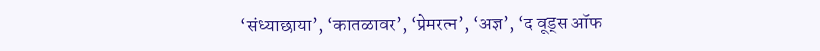‘संध्याछाया’, ‘कातळावर’, ‘प्रेमरत्न’, ‘अज्ञ’, ‘द वूड्स ऑफ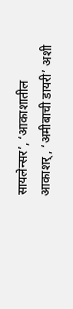सायलेन्सर’, ‘आकाशातील आकाशर्, ‘अमीबाची डायरी’ अशी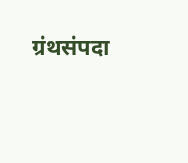ग्रंथसंपदा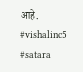आहे.
#vishalinc5 #satara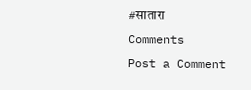#सातारा
Comments
Post a Comment